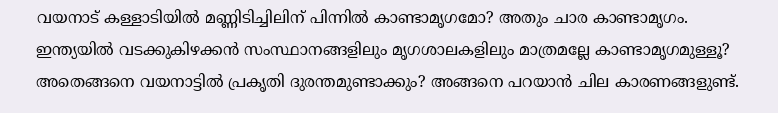വയനാട് കള്ളാടിയില്‍ മണ്ണിടിച്ചിലിന് പിന്നില്‍ കാണ്ടാമൃഗമോ? അതും ചാര കാണ്ടാമൃഗം. ഇന്ത്യയില്‍ വടക്കുകിഴക്കന്‍ സംസ്ഥാനങ്ങളിലും മൃഗശാലകളിലും മാത്രമല്ലേ കാണ്ടാമൃഗമുള്ളൂ? അതെങ്ങനെ വയനാട്ടില്‍ പ്രകൃതി ദുരന്തമുണ്ടാക്കും? അങ്ങനെ പറയാന്‍ ചില കാരണങ്ങളുണ്ട്.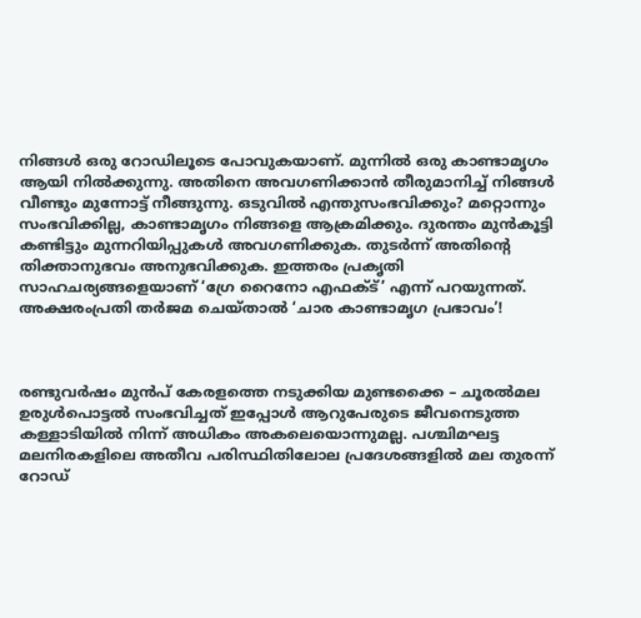നിങ്ങള്‍ ഒരു റോഡിലൂടെ പോവുകയാണ്. മുന്നില്‍ ഒരു കാണ്ടാമൃഗം ആയി നില്‍ക്കുന്നു. അതിനെ അവഗണിക്കാന്‍ തീരുമാനിച്ച് നിങ്ങള്‍ വീണ്ടും മുന്നോട്ട് നീങ്ങുന്നു. ഒടുവില്‍ എന്തുസംഭവിക്കും? മറ്റൊന്നും സംഭവിക്കില്ല, കാണ്ടാമൃഗം നിങ്ങളെ ആക്രമിക്കും. ദുരന്തം മുന്‍കൂട്ടി കണ്ടിട്ടും മുന്നറിയിപ്പുകള്‍ അവഗണിക്കുക. തുടര്‍ന്ന് അതിന്റെ തിക്താനുഭവം അനുഭവിക്കുക. ഇത്തരം പ്രകൃതി സാഹചര്യങ്ങളെയാണ് ‘ഗ്രേ റൈനോ എഫക്ട്’ എന്ന് പറയുന്നത്. അക്ഷരംപ്രതി തര്‍ജമ ചെയ്താല്‍ ‘ചാര കാണ്ടാമൃഗ പ്രഭാവം’!



രണ്ടുവര്‍ഷം മുന്‍പ് കേരളത്തെ നടുക്കിയ മുണ്ടക്കൈ – ചൂരല്‍മല ഉരുള്‍പൊട്ടല്‍ സംഭവിച്ചത് ഇപ്പോള്‍ ആറുപേരുടെ ജീവനെടുത്ത കള്ളാടിയില്‍ നിന്ന് അധികം അകലെയൊന്നുമല്ല. പശ്ചിമഘട്ട മലനിരകളിലെ അതീവ പരിസ്ഥിതിലോല പ്രദേശങ്ങളില്‍ മല തുരന്ന് റോഡ്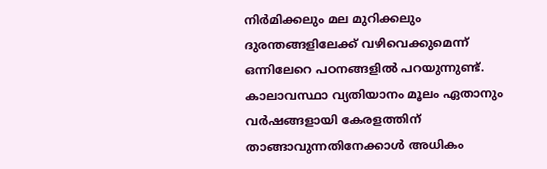നിര്‍മിക്കലും മല മുറിക്കലും ദുരന്തങ്ങളിലേക്ക് വഴിവെക്കുമെന്ന് ഒന്നിലേറെ പഠനങ്ങളില്‍ പറയുന്നുണ്ട്. കാലാവസ്ഥാ വ്യതിയാനം മൂലം ഏതാനും വര്‍ഷങ്ങളായി കേരളത്തിന് താങ്ങാവുന്നതിനേക്കാള്‍ അധികം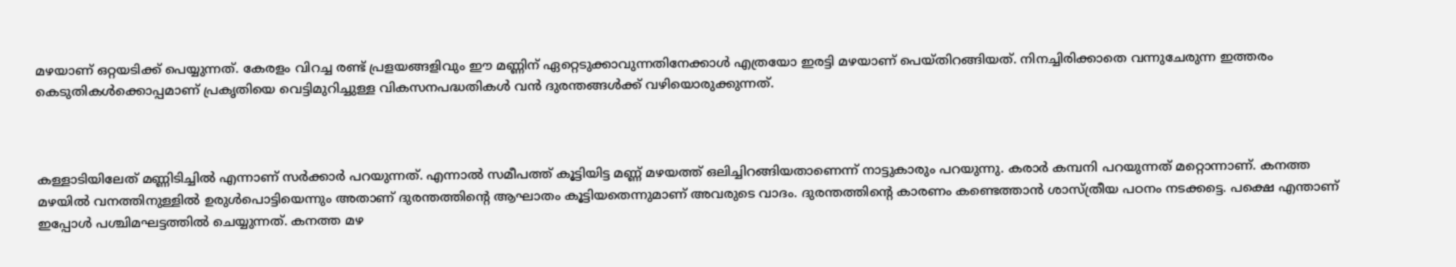മഴയാണ് ഒറ്റയടിക്ക് പെയ്യുന്നത്. കേരളം വിറച്ച രണ്ട് പ്രളയങ്ങളിവും ഈ മണ്ണിന് ഏറ്റെടുക്കാവുന്നതിനേക്കാള്‍ എത്രയോ ഇരട്ടി മഴയാണ് പെയ്തിറങ്ങിയത്. നിനച്ചിരിക്കാതെ വന്നുചേരുന്ന ഇത്തരം കെടുതികള്‍ക്കൊപ്പമാണ് പ്രകൃതിയെ വെട്ടിമുറിച്ചുള്ള വികസനപദ്ധതികള്‍ വന്‍ ദുരന്തങ്ങള്‍ക്ക് വഴിയൊരുക്കുന്നത്.



കള്ളാടിയിലേത് മണ്ണിടിച്ചില്‍ എന്നാണ് സര്‍ക്കാര്‍ പറയുന്നത്. എന്നാല്‍ സമീപത്ത് കൂട്ടിയിട്ട മണ്ണ് മഴയത്ത് ഒലിച്ചിറങ്ങിയതാണെന്ന് നാട്ടുകാരും പറയുന്നു. കരാര്‍ കമ്പനി പറയുന്നത് മറ്റൊന്നാണ്. കനത്ത മഴയില്‍ വനത്തിനുള്ളില്‍ ഉരുള്‍പൊട്ടിയെന്നും അതാണ് ദുരന്തത്തിന്റെ ആഘാതം കൂട്ടിയതെന്നുമാണ് അവരുടെ വാദം. ദുരന്തത്തിന്റെ കാരണം കണ്ടെത്താന്‍ ശാസ്ത്രീയ പഠനം നടക്കട്ടെ. പക്ഷെ എന്താണ് ഇപ്പോള്‍ പശ്ചിമഘട്ടത്തില്‍ ചെയ്യുന്നത്. കനത്ത മഴ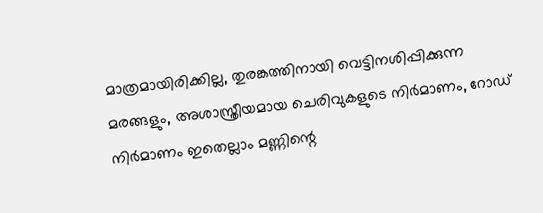മാത്രമായിരിക്കില്ല, തുരങ്കത്തിനായി വെട്ടിനശിപ്പിക്കുന്ന മരങ്ങളും, അശാസ്ത്രീയമായ ചെരിവുകളുടെ നിര്‍മാണം, റോഡ് നിര്‍മാണം ഇതെല്ലാം മണ്ണിന്റെ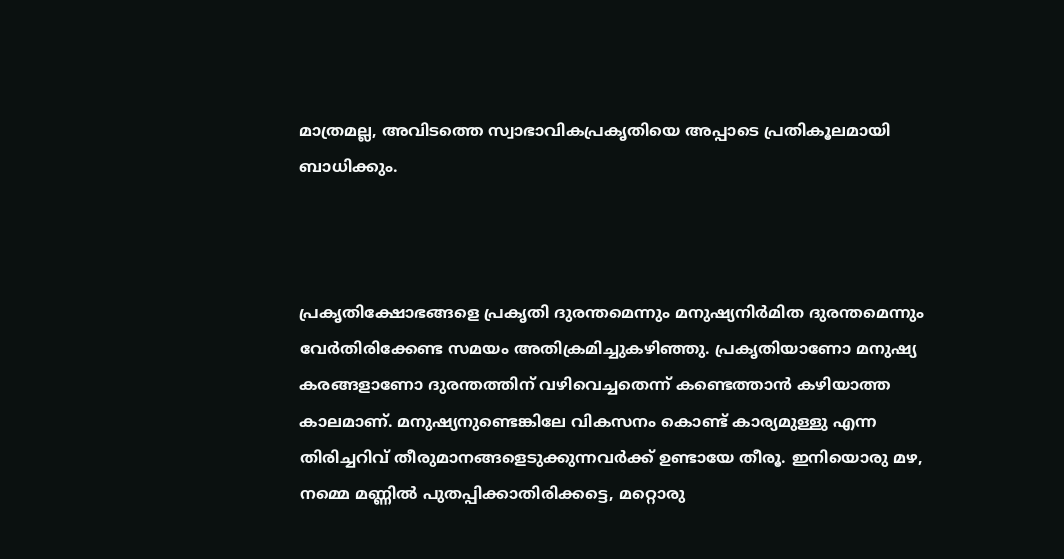മാത്രമല്ല, അവിടത്തെ സ്വാഭാവികപ്രകൃതിയെ അപ്പാടെ പ്രതികൂലമായി ബാധിക്കും.



പ്രകൃതിക്ഷോഭങ്ങളെ പ്രകൃതി ദുരന്തമെന്നും മനുഷ്യനിര്‍മിത ദുരന്തമെന്നും വേര്‍തിരിക്കേണ്ട സമയം അതിക്രമിച്ചുകഴിഞ്ഞു. പ്രകൃതിയാണോ മനുഷ്യ കരങ്ങളാണോ ദുരന്തത്തിന് വഴിവെച്ചതെന്ന് കണ്ടെത്താന്‍ കഴിയാത്ത കാലമാണ്. മനുഷ്യനുണ്ടെങ്കിലേ വികസനം കൊണ്ട് കാര്യമുള്ളു എന്ന തിരിച്ചറിവ് തീരുമാനങ്ങളെടുക്കുന്നവര്‍ക്ക് ഉണ്ടായേ തീരൂ. ഇനിയൊരു മഴ, നമ്മെ മണ്ണില്‍‍ പുതപ്പിക്കാതിരിക്കട്ടെ, മറ്റൊരു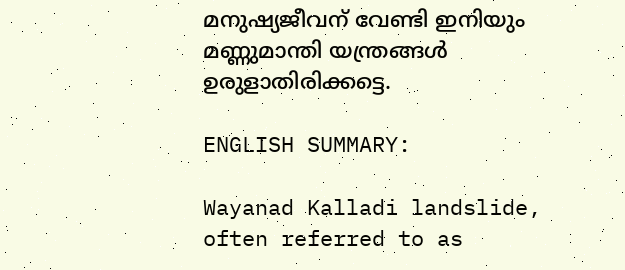മനുഷ്യജീവന് വേണ്ടി ഇനിയും മണ്ണുമാന്തി യന്ത്രങ്ങള്‍ ഉരുളാതിരിക്കട്ടെ.

ENGLISH SUMMARY:

Wayanad Kalladi landslide, often referred to as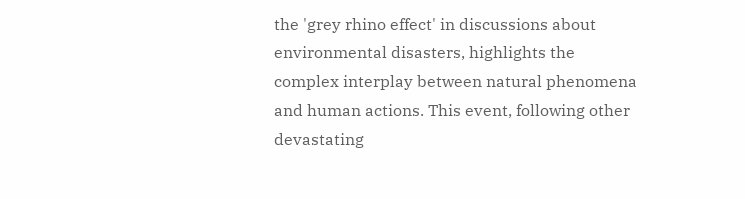the 'grey rhino effect' in discussions about environmental disasters, highlights the complex interplay between natural phenomena and human actions. This event, following other devastating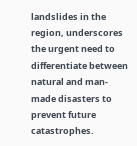landslides in the region, underscores the urgent need to differentiate between natural and man-made disasters to prevent future catastrophes.